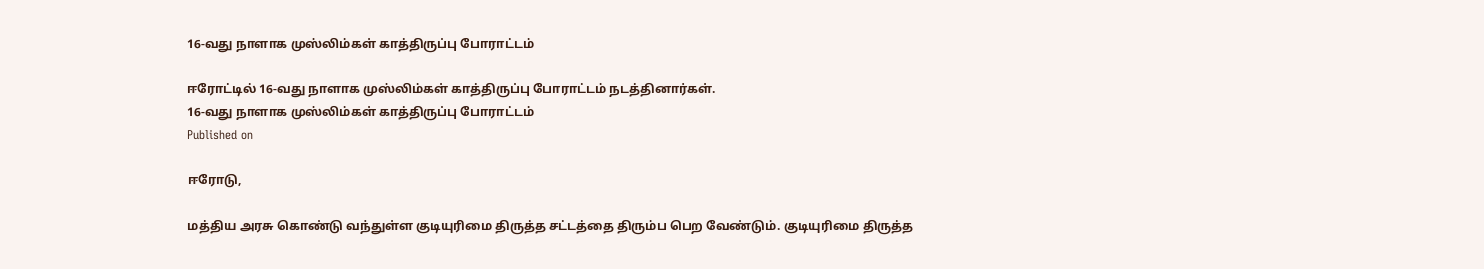16-வது நாளாக முஸ்லிம்கள் காத்திருப்பு போராட்டம்

ஈரோட்டில் 16-வது நாளாக முஸ்லிம்கள் காத்திருப்பு போராட்டம் நடத்தினார்கள்.
16-வது நாளாக முஸ்லிம்கள் காத்திருப்பு போராட்டம்
Published on

ஈரோடு,

மத்திய அரசு கொண்டு வந்துள்ள குடியுரிமை திருத்த சட்டத்தை திரும்ப பெற வேண்டும். குடியுரிமை திருத்த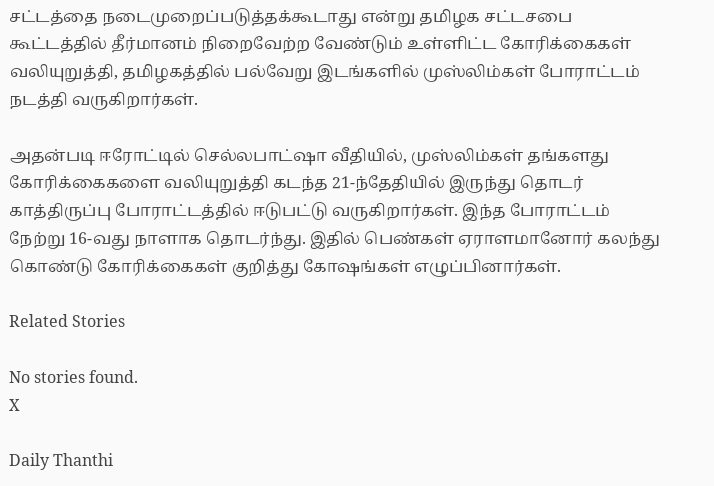சட்டத்தை நடைமுறைப்படுத்தக்கூடாது என்று தமிழக சட்டசபை கூட்டத்தில் தீர்மானம் நிறைவேற்ற வேண்டும் உள்ளிட்ட கோரிக்கைகள் வலியுறுத்தி, தமிழகத்தில் பல்வேறு இடங்களில் முஸ்லிம்கள் போராட்டம் நடத்தி வருகிறார்கள்.

அதன்படி ஈரோட்டில் செல்லபாட்ஷா வீதியில், முஸ்லிம்கள் தங்களது கோரிக்கைகளை வலியுறுத்தி கடந்த 21-ந்தேதியில் இருந்து தொடர் காத்திருப்பு போராட்டத்தில் ஈடுபட்டு வருகிறார்கள். இந்த போராட்டம் நேற்று 16-வது நாளாக தொடர்ந்து. இதில் பெண்கள் ஏராளமானோர் கலந்து கொண்டு கோரிக்கைகள் குறித்து கோஷங்கள் எழுப்பினார்கள்.

Related Stories

No stories found.
X

Daily Thanthi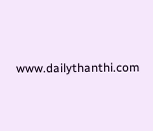www.dailythanthi.com